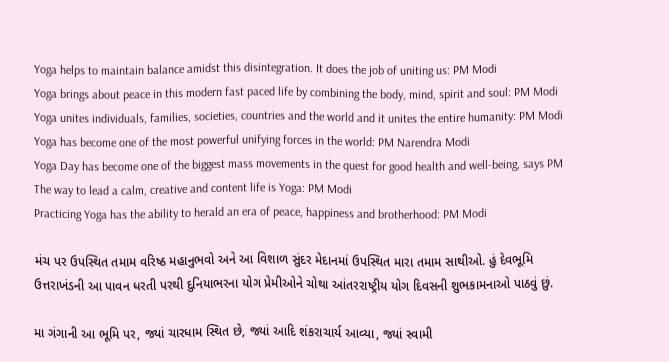Yoga helps to maintain balance amidst this disintegration. It does the job of uniting us: PM Modi
Yoga brings about peace in this modern fast paced life by combining the body, mind, spirit and soul: PM Modi
Yoga unites individuals, families, societies, countries and the world and it unites the entire humanity: PM Modi
Yoga has become one of the most powerful unifying forces in the world: PM Narendra Modi
Yoga Day has become one of the biggest mass movements in the quest for good health and well-being, says PM
The way to lead a calm, creative and content life is Yoga: PM Modi
Practicing Yoga has the ability to herald an era of peace, happiness and brotherhood: PM Modi

મંચ પર ઉપસ્થિત તમામ વરિષ્ઠ મહાનુભવો અને આ વિશાળ સુંદર મેદાનમાં ઉપસ્થિત મારા તમામ સાથીઓ. હું દેવભૂમિ ઉત્તરાખંડની આ પાવન ધરતી પરથી દુનિયાભરના યોગ પ્રેમીઓને ચોથા આંતરરાષ્ટ્રીય યોગ દિવસની શુભકામનાઓ પાઠવું છું.

મા ગંગાની આ ભૂમિ પર, જ્યાં ચારધામ સ્થિત છે, જ્યાં આદિ શંકરાચાર્ય આવ્યા, જ્યાં સ્વામી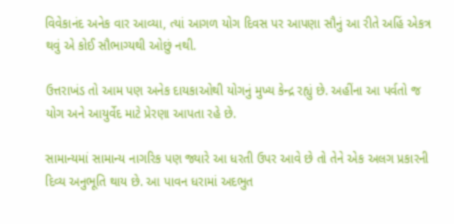વિવેકાનંદ અનેક વાર આવ્યા, ત્યાં આગળ યોગ દિવસ પર આપણા સૌનું આ રીતે અહિં એકત્ર થવું એ કોઈ સૌભાગ્યથી ઓછું નથી.

ઉત્તરાખંડ તો આમ પણ અનેક દાયકાઓથી યોગનું મુખ્ય કેન્દ્ર રહ્યું છે. અહીંના આ પર્વતો જ યોગ અને આયુર્વેદ માટે પ્રેરણા આપતા રહે છે.

સામાન્યમાં સામાન્ય નાગરિક પણ જ્યારે આ ધરતી ઉપર આવે છે તો તેને એક અલગ પ્રકારની દિવ્ય અનુભૂતિ થાય છે. આ પાવન ધરામાં અદભુત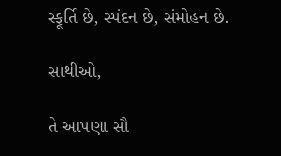સ્ફૂર્તિ છે, સ્પંદન છે, સંમોહન છે.

સાથીઓ,

તે આપણા સૌ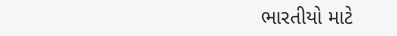ભારતીયો માટે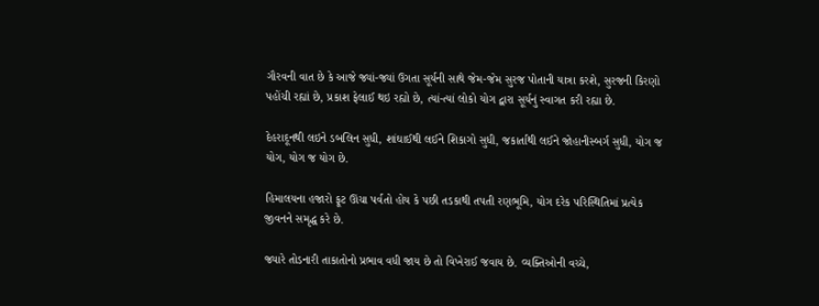ગૌરવની વાત છે કે આજે જ્યાં-જ્યાં ઉગતા સૂર્યની સાથે જેમ-જેમ સુરજ પોતાની યાત્રા કરશે, સુરજની કિરણો પહોંચી રહ્યાં છે, પ્રકાશ ફેલાઈ થઇ રહ્યો છે, ત્યાં-ત્યાં લોકો યોગ દ્વારા સૂર્યનું સ્વાગત કરી રહ્યા છે.

દેહરાદૂનથી લઇને ડબલિન સુધી, શાંઘાઈથી લઈને શિકાગો સુધી, જકાર્તાથી લઈને જોહાનીસ્બર્ગ સુધી, યોગ જ યોગ, યોગ જ યોગ છે.

હિમાલયના હજારો ફૂટ ઊંચા પર્વતો હોય કે પછી તડકાથી તપતી રણભૂમિ, યોગ દરેક પરિસ્થિતિમાં પ્રત્યેક જીવનને સમૃદ્ધ કરે છે.

જ્યારે તોડનારી તાકાતોનો પ્રભાવ વધી જાય છે તો વિખેરાઈ જવાય છે. વ્યક્તિઓની વચ્ચે,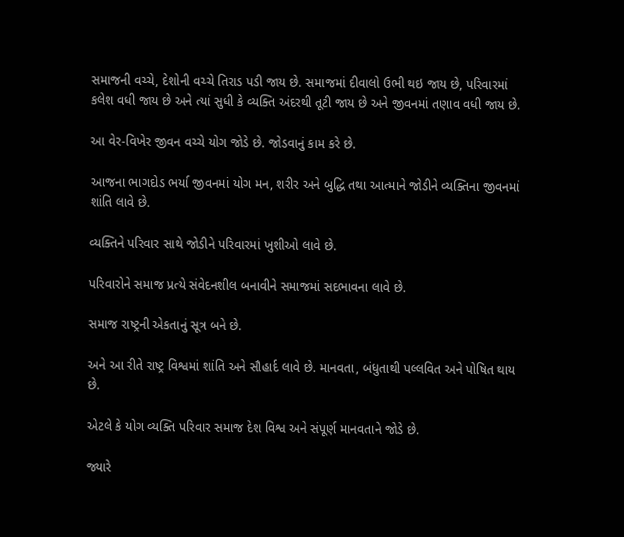સમાજની વચ્ચે, દેશોની વચ્ચે તિરાડ પડી જાય છે. સમાજમાં દીવાલો ઉભી થઇ જાય છે, પરિવારમાં કલેશ વધી જાય છે અને ત્યાં સુધી કે વ્યક્તિ અંદરથી તૂટી જાય છે અને જીવનમાં તણાવ વધી જાય છે.

આ વેર-વિખેર જીવન વચ્ચે યોગ જોડે છે. જોડવાનું કામ કરે છે.

આજના ભાગદોડ ભર્યા જીવનમાં યોગ મન, શરીર અને બુદ્ધિ તથા આત્માને જોડીને વ્યક્તિના જીવનમાં શાંતિ લાવે છે.

વ્યક્તિને પરિવાર સાથે જોડીને પરિવારમાં ખુશીઓ લાવે છે.

પરિવારોને સમાજ પ્રત્યે સંવેદનશીલ બનાવીને સમાજમાં સદભાવના લાવે છે.

સમાજ રાષ્ટ્રની એકતાનું સૂત્ર બને છે.

અને આ રીતે રાષ્ટ્ર વિશ્વમાં શાંતિ અને સૌહાર્દ લાવે છે. માનવતા, બંધુતાથી પલ્લવિત અને પોષિત થાય છે.

એટલે કે યોગ વ્યક્તિ પરિવાર સમાજ દેશ વિશ્વ અને સંપૂર્ણ માનવતાને જોડે છે.

જ્યારે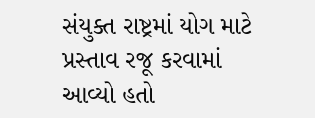સંયુક્ત રાષ્ટ્રમાં યોગ માટે પ્રસ્તાવ રજૂ કરવામાં આવ્યો હતો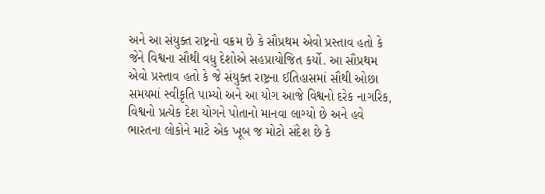અને આ સંયુક્ત રાષ્ટ્રનો વક્રમ છે કે સૌપ્રથમ એવો પ્રસ્તાવ હતો કે જેને વિશ્વના સૌથી વધુ દેશોએ સહપ્રાયોજિત કર્યો. આ સૌપ્રથમ એવો પ્રસ્તાવ હતો કે જે સંયુક્ત રાષ્ટ્રના ઈતિહાસમાં સૌથી ઓછા સમયમાં સ્વીકૃતિ પામ્યો અને આ યોગ આજે વિશ્વનો દરેક નાગરિક, વિશ્વનો પ્રત્યેક દેશ યોગને પોતાનો માનવા લાગ્યો છે અને હવે ભારતના લોકોને માટે એક ખૂબ જ મોટો સંદેશ છે કે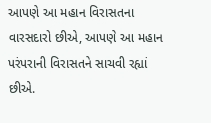આપણે આ મહાન વિરાસતના વારસદારો છીએ, આપણે આ મહાન પરંપરાની વિરાસતને સાચવી રહ્યાં છીએ.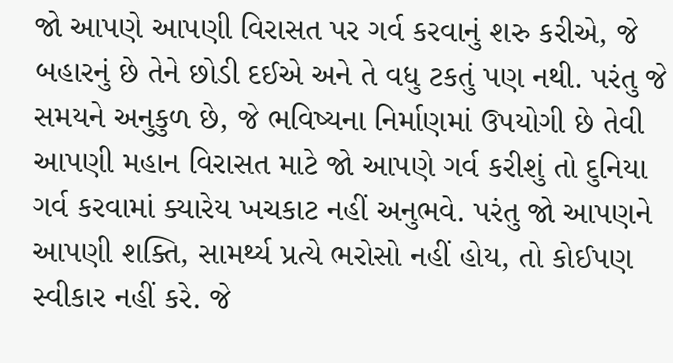જો આપણે આપણી વિરાસત પર ગર્વ કરવાનું શરુ કરીએ, જે બહારનું છે તેને છોડી દઈએ અને તે વધુ ટકતું પણ નથી. પરંતુ જે સમયને અનુકુળ છે, જે ભવિષ્યના નિર્માણમાં ઉપયોગી છે તેવી આપણી મહાન વિરાસત માટે જો આપણે ગર્વ કરીશું તો દુનિયા ગર્વ કરવામાં ક્યારેય ખચકાટ નહીં અનુભવે. પરંતુ જો આપણને આપણી શક્તિ, સામર્થ્ય પ્રત્યે ભરોસો નહીં હોય, તો કોઈપણ સ્વીકાર નહીં કરે. જે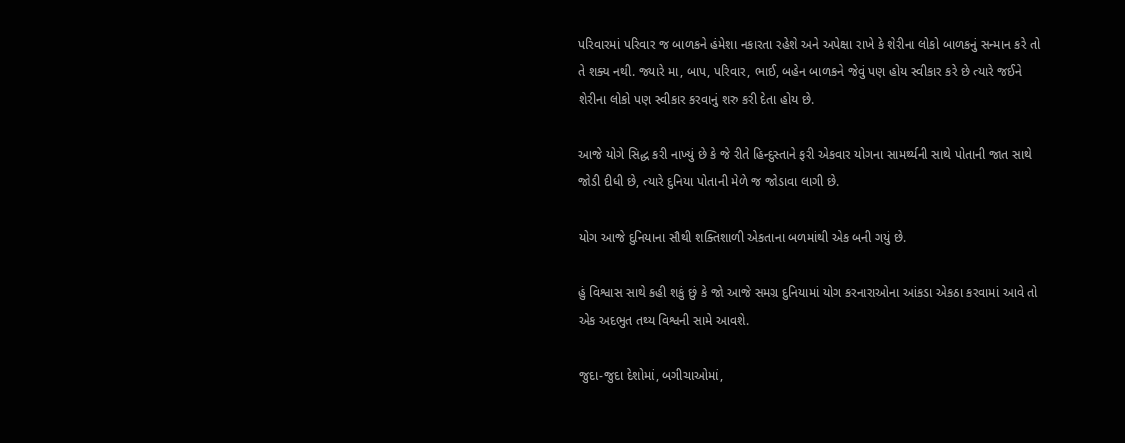પરિવારમાં પરિવાર જ બાળકને હંમેશા નકારતા રહેશે અને અપેક્ષા રાખે કે શેરીના લોકો બાળકનું સન્માન કરે તો તે શક્ય નથી. જ્યારે મા, બાપ, પરિવાર, ભાઈ, બહેન બાળકને જેવું પણ હોય સ્વીકાર કરે છે ત્યારે જઈને શેરીના લોકો પણ સ્વીકાર કરવાનું શરુ કરી દેતા હોય છે.

આજે યોગે સિદ્ધ કરી નાખ્યું છે કે જે રીતે હિન્દુસ્તાને ફરી એકવાર યોગના સામર્થ્યની સાથે પોતાની જાત સાથે જોડી દીધી છે, ત્યારે દુનિયા પોતાની મેળે જ જોડાવા લાગી છે.

યોગ આજે દુનિયાના સૌથી શક્તિશાળી એકતાના બળમાંથી એક બની ગયું છે.

હું વિશ્વાસ સાથે કહી શકું છું કે જો આજે સમગ્ર દુનિયામાં યોગ કરનારાઓના આંકડા એકઠા કરવામાં આવે તો એક અદભુત તથ્ય વિશ્વની સામે આવશે.

જુદા-જુદા દેશોમાં, બગીચાઓમાં,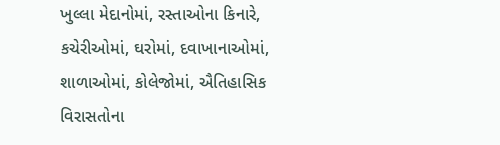ખુલ્લા મેદાનોમાં, રસ્તાઓના કિનારે, કચેરીઓમાં, ઘરોમાં, દવાખાનાઓમાં, શાળાઓમાં, કોલેજોમાં, ઐતિહાસિક વિરાસતોના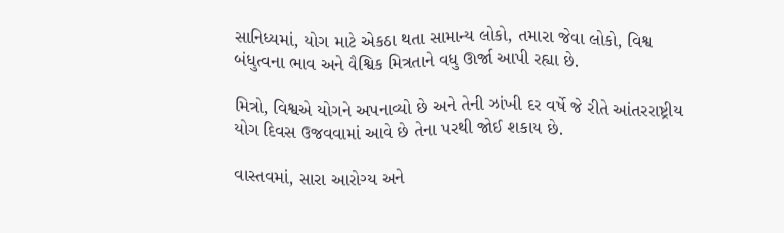સાનિધ્યમાં, યોગ માટે એકઠા થતા સામાન્ય લોકો, તમારા જેવા લોકો, વિશ્વ બંધુત્વના ભાવ અને વૈશ્વિક મિત્રતાને વધુ ઊર્જા આપી રહ્યા છે.

મિત્રો, વિશ્વએ યોગને અપનાવ્યો છે અને તેની ઝાંખી દર વર્ષે જે રીતે આંતરરાષ્ટ્રીય યોગ દિવસ ઉજવવામાં આવે છે તેના પરથી જોઈ શકાય છે.

વાસ્તવમાં, સારા આરોગ્ય અને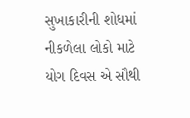સુખાકારીની શોધમાં નીકળેલા લોકો માટે યોગ દિવસ એ સૌથી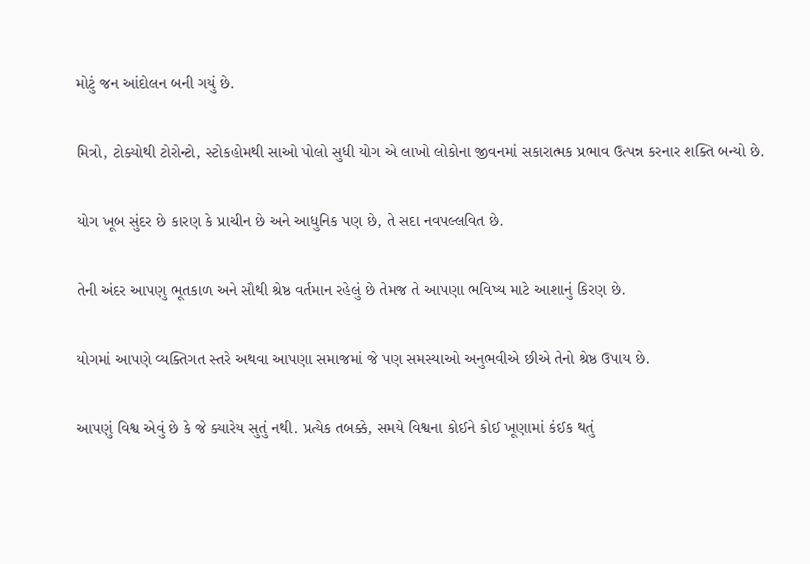મોટું જન આંદોલન બની ગયું છે.

મિત્રો, ટોક્યોથી ટોરોન્ટો, સ્ટોકહોમથી સાઓ પોલો સુધી યોગ એ લાખો લોકોના જીવનમાં સકારાત્મક પ્રભાવ ઉત્પન્ન કરનાર શક્તિ બન્યો છે.

યોગ ખૂબ સુંદર છે કારણ કે પ્રાચીન છે અને આધુનિક પણ છે, તે સદા નવપલ્લવિત છે.

તેની અંદર આપણુ ભૂતકાળ અને સૌથી શ્રેષ્ઠ વર્તમાન રહેલું છે તેમજ તે આપણા ભવિષ્ય માટે આશાનું કિરણ છે.

યોગમાં આપણે વ્યક્તિગત સ્તરે અથવા આપણા સમાજમાં જે પણ સમસ્યાઓ અનુભવીએ છીએ તેનો શ્રેષ્ઠ ઉપાય છે.

આપણું વિશ્વ એવું છે કે જે ક્યારેય સુતું નથી. પ્રત્યેક તબક્કે, સમયે વિશ્વના કોઈને કોઈ ખૂણામાં કંઈક થતું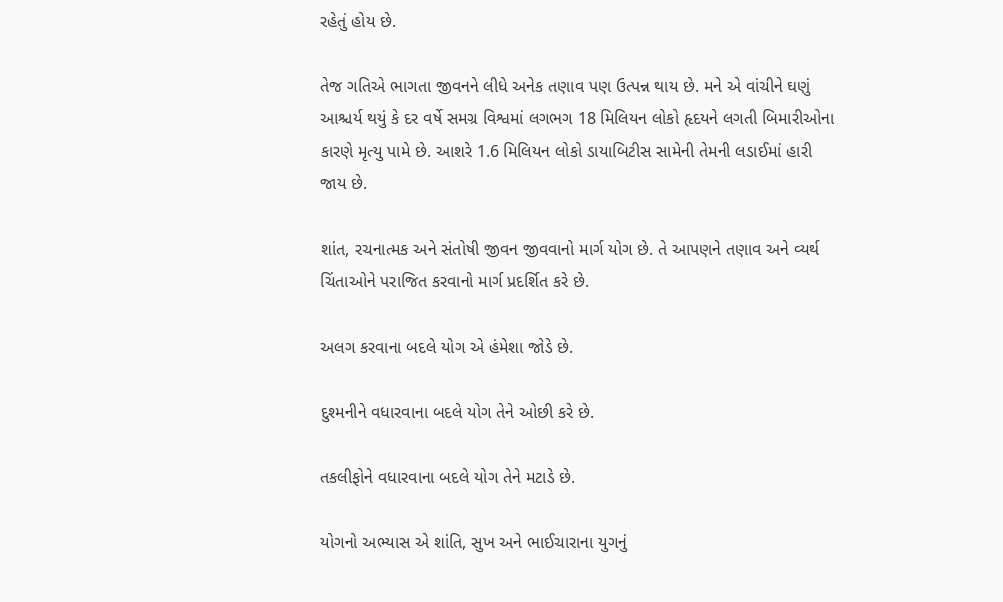રહેતું હોય છે.

તેજ ગતિએ ભાગતા જીવનને લીધે અનેક તણાવ પણ ઉત્પન્ન થાય છે. મને એ વાંચીને ઘણું આશ્ચર્ય થયું કે દર વર્ષે સમગ્ર વિશ્વમાં લગભગ 18 મિલિયન લોકો હૃદયને લગતી બિમારીઓના કારણે મૃત્યુ પામે છે. આશરે 1.6 મિલિયન લોકો ડાયાબિટીસ સામેની તેમની લડાઈમાં હારી જાય છે.

શાંત, રચનાત્મક અને સંતોષી જીવન જીવવાનો માર્ગ યોગ છે. તે આપણને તણાવ અને વ્યર્થ ચિંતાઓને પરાજિત કરવાનો માર્ગ પ્રદર્શિત કરે છે.

અલગ કરવાના બદલે યોગ એ હંમેશા જોડે છે.

દુશ્મનીને વધારવાના બદલે યોગ તેને ઓછી કરે છે.

તકલીફોને વધારવાના બદલે યોગ તેને મટાડે છે.

યોગનો અભ્યાસ એ શાંતિ, સુખ અને ભાઈચારાના યુગનું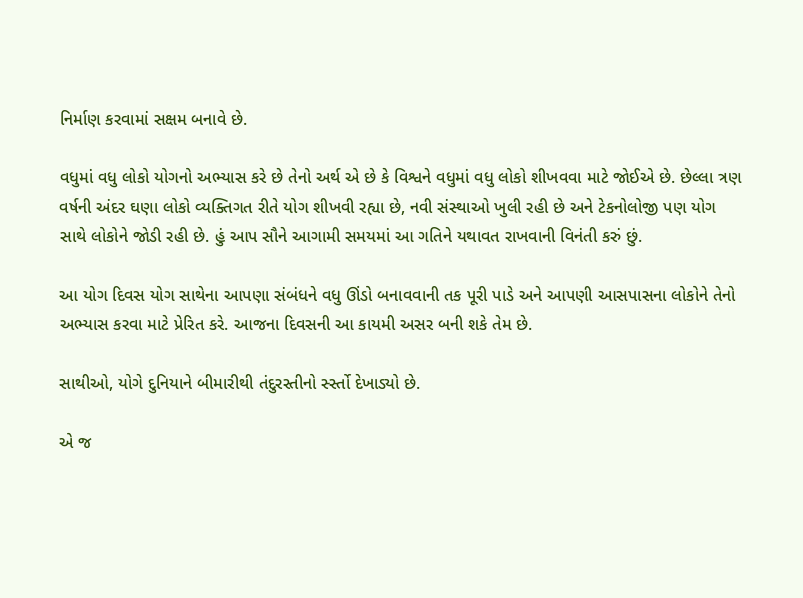નિર્માણ કરવામાં સક્ષમ બનાવે છે.

વધુમાં વધુ લોકો યોગનો અભ્યાસ કરે છે તેનો અર્થ એ છે કે વિશ્વને વધુમાં વધુ લોકો શીખવવા માટે જોઈએ છે. છેલ્લા ત્રણ વર્ષની અંદર ઘણા લોકો વ્યક્તિગત રીતે યોગ શીખવી રહ્યા છે, નવી સંસ્થાઓ ખુલી રહી છે અને ટેકનોલોજી પણ યોગ સાથે લોકોને જોડી રહી છે. હું આપ સૌને આગામી સમયમાં આ ગતિને યથાવત રાખવાની વિનંતી કરું છું.

આ યોગ દિવસ યોગ સાથેના આપણા સંબંધને વધુ ઊંડો બનાવવાની તક પૂરી પાડે અને આપણી આસપાસના લોકોને તેનો અભ્યાસ કરવા માટે પ્રેરિત કરે. આજના દિવસની આ કાયમી અસર બની શકે તેમ છે.

સાથીઓ, યોગે દુનિયાને બીમારીથી તંદુરસ્તીનો ર્સ્સ્તો દેખાડ્યો છે.

એ જ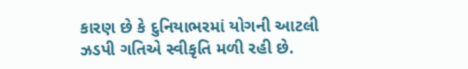કારણ છે કે દુનિયાભરમાં યોગની આટલી ઝડપી ગતિએ સ્વીકૃતિ મળી રહી છે.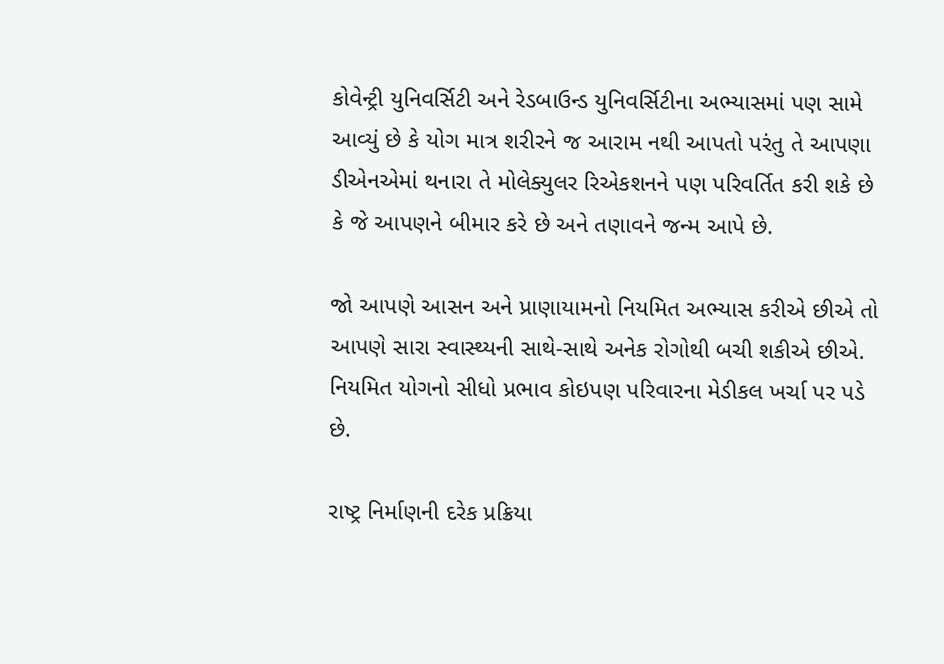કોવેન્ટ્રી યુનિવર્સિટી અને રેડબાઉન્ડ યુનિવર્સિટીના અભ્યાસમાં પણ સામે આવ્યું છે કે યોગ માત્ર શરીરને જ આરામ નથી આપતો પરંતુ તે આપણા ડીએનએમાં થનારા તે મોલેક્યુલર રિએકશનને પણ પરિવર્તિત કરી શકે છે કે જે આપણને બીમાર કરે છે અને તણાવને જન્મ આપે છે.

જો આપણે આસન અને પ્રાણાયામનો નિયમિત અભ્યાસ કરીએ છીએ તો આપણે સારા સ્વાસ્થ્યની સાથે-સાથે અનેક રોગોથી બચી શકીએ છીએ. નિયમિત યોગનો સીધો પ્રભાવ કોઇપણ પરિવારના મેડીકલ ખર્ચા પર પડે છે.

રાષ્ટ્ર નિર્માણની દરેક પ્રક્રિયા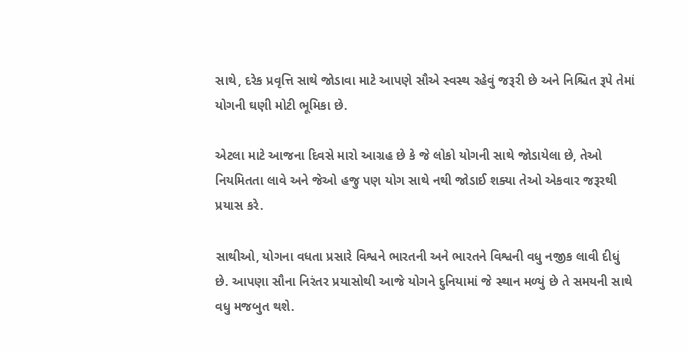સાથે, દરેક પ્રવૃત્તિ સાથે જોડાવા માટે આપણે સૌએ સ્વસ્થ રહેવું જરૂરી છે અને નિશ્ચિત રૂપે તેમાં યોગની ઘણી મોટી ભૂમિકા છે.

એટલા માટે આજના દિવસે મારો આગ્રહ છે કે જે લોકો યોગની સાથે જોડાયેલા છે, તેઓ નિયમિતતા લાવે અને જેઓ હજુ પણ યોગ સાથે નથી જોડાઈ શક્યા તેઓ એકવાર જરૂરથી પ્રયાસ કરે.

સાથીઓ, યોગના વધતા પ્રસારે વિશ્વને ભારતની અને ભારતને વિશ્વની વધુ નજીક લાવી દીધું છે. આપણા સૌના નિરંતર પ્રયાસોથી આજે યોગને દુનિયામાં જે સ્થાન મળ્યું છે તે સમયની સાથે વધુ મજબુત થશે.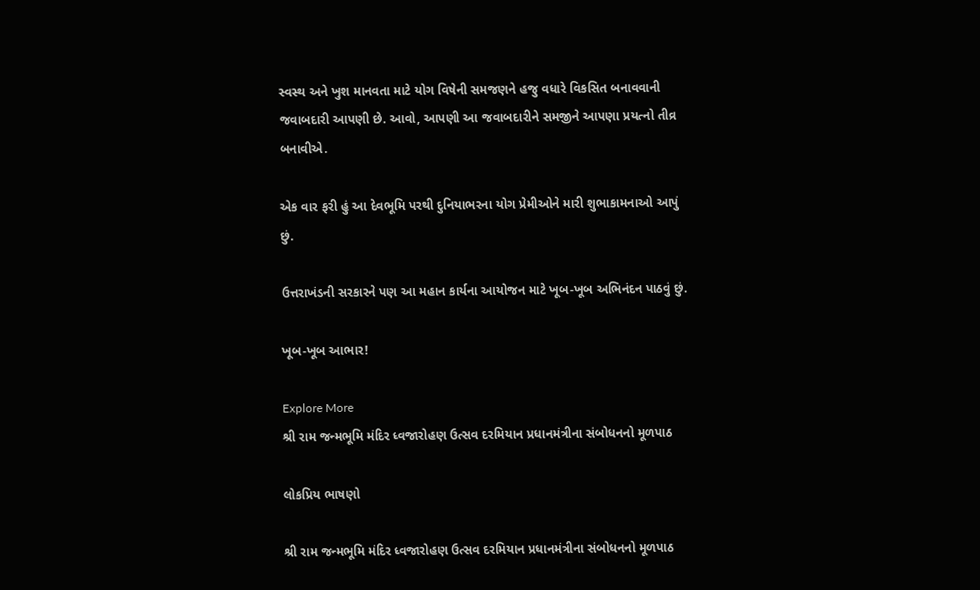સ્વસ્થ અને ખુશ માનવતા માટે યોગ વિષેની સમજણને હજુ વધારે વિકસિત બનાવવાની જવાબદારી આપણી છે. આવો, આપણી આ જવાબદારીને સમજીને આપણા પ્રયત્નો તીવ્ર બનાવીએ.

એક વાર ફરી હું આ દેવભૂમિ પરથી દુનિયાભરના યોગ પ્રેમીઓને મારી શુભાકામનાઓ આપું છું.

ઉત્તરાખંડની સરકારને પણ આ મહાન કાર્યના આયોજન માટે ખૂબ-ખૂબ અભિનંદન પાઠવું છું.

ખૂબ-ખૂબ આભાર!

Explore More
શ્રી રામ જન્મભૂમિ મંદિર ધ્વજારોહણ ઉત્સવ દરમિયાન પ્રધાનમંત્રીના સંબોધનનો મૂળપાઠ

લોકપ્રિય ભાષણો

શ્રી રામ જન્મભૂમિ મંદિર ધ્વજારોહણ ઉત્સવ દરમિયાન પ્રધાનમંત્રીના સંબોધનનો મૂળપાઠ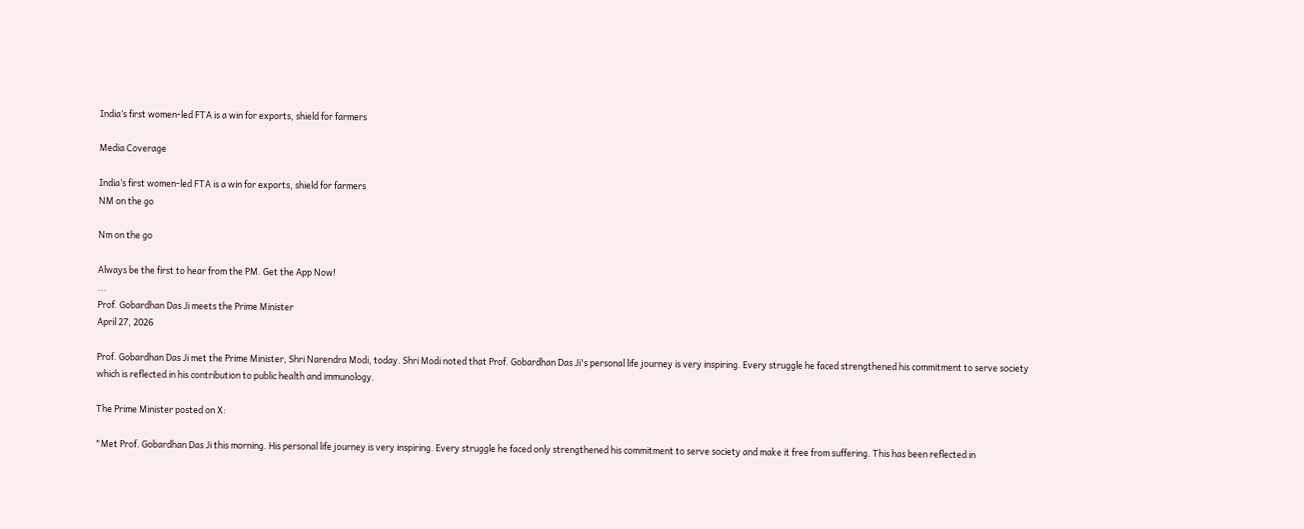India’s first women-led FTA is a win for exports, shield for farmers

Media Coverage

India’s first women-led FTA is a win for exports, shield for farmers
NM on the go

Nm on the go

Always be the first to hear from the PM. Get the App Now!
...
Prof. Gobardhan Das Ji meets the Prime Minister
April 27, 2026

Prof. Gobardhan Das Ji met the Prime Minister, Shri Narendra Modi, today. Shri Modi noted that Prof. Gobardhan Das Ji's personal life journey is very inspiring. Every struggle he faced strengthened his commitment to serve society which is reflected in his contribution to public health and immunology.

The Prime Minister posted on X:

"Met Prof. Gobardhan Das Ji this morning. His personal life journey is very inspiring. Every struggle he faced only strengthened his commitment to serve society and make it free from suffering. This has been reflected in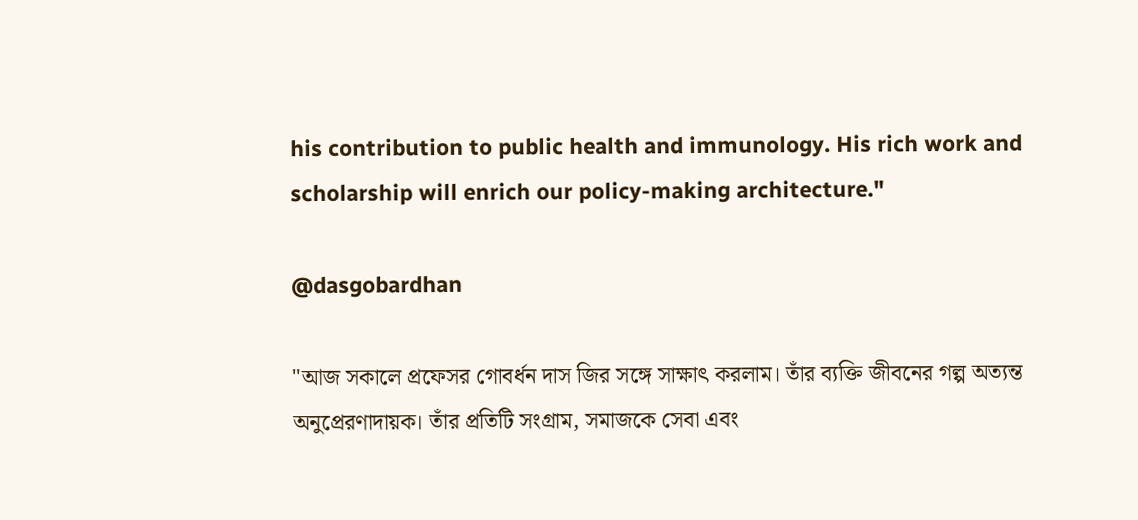his contribution to public health and immunology. His rich work and scholarship will enrich our policy-making architecture."

@dasgobardhan

"আজ সকালে প্রফেসর গোবর্ধন দাস জির সঙ্গে সাক্ষাৎ করলাম। তাঁর ব্যক্তি জীবনের গল্প অত্যন্ত অনুপ্রেরণাদায়ক। তাঁর প্রতিটি সংগ্রাম, সমাজকে সেবা এবং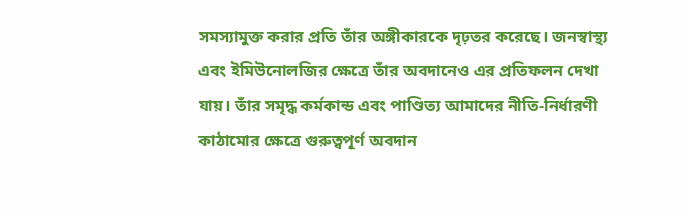সমস্যামুক্ত করার প্রতি তাঁর অঙ্গীকারকে দৃঢ়তর করেছে। জনস্বাস্থ্য এবং ইমিউনোলজির ক্ষেত্রে তাঁর অবদানেও এর প্রতিফলন দেখা যায়। তাঁর সমৃদ্ধ কর্মকান্ড এবং পাণ্ডিত্য আমাদের নীতি-নির্ধারণী কাঠামোর ক্ষেত্রে গুরুত্বপূর্ণ অবদান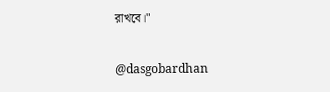রাখবে।"

@dasgobardhan